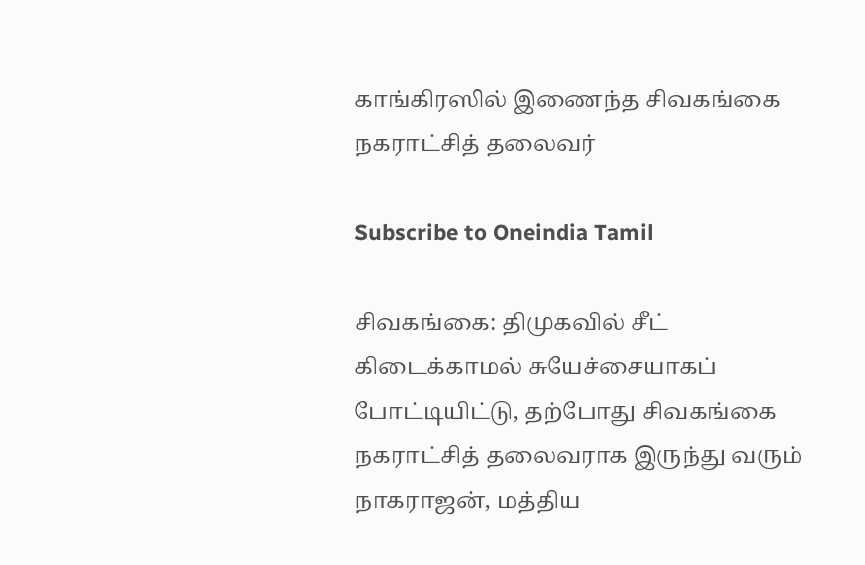காங்கிரஸில் இணைந்த சிவகங்கை நகராட்சித் தலைவர்

Subscribe to Oneindia Tamil

சிவகங்கை: திமுகவில் சீட் கிடைக்காமல் சுயேச்சையாகப் போட்டியிட்டு, தற்போது சிவகங்கை நகராட்சித் தலைவராக இருந்து வரும் நாகராஜன், மத்திய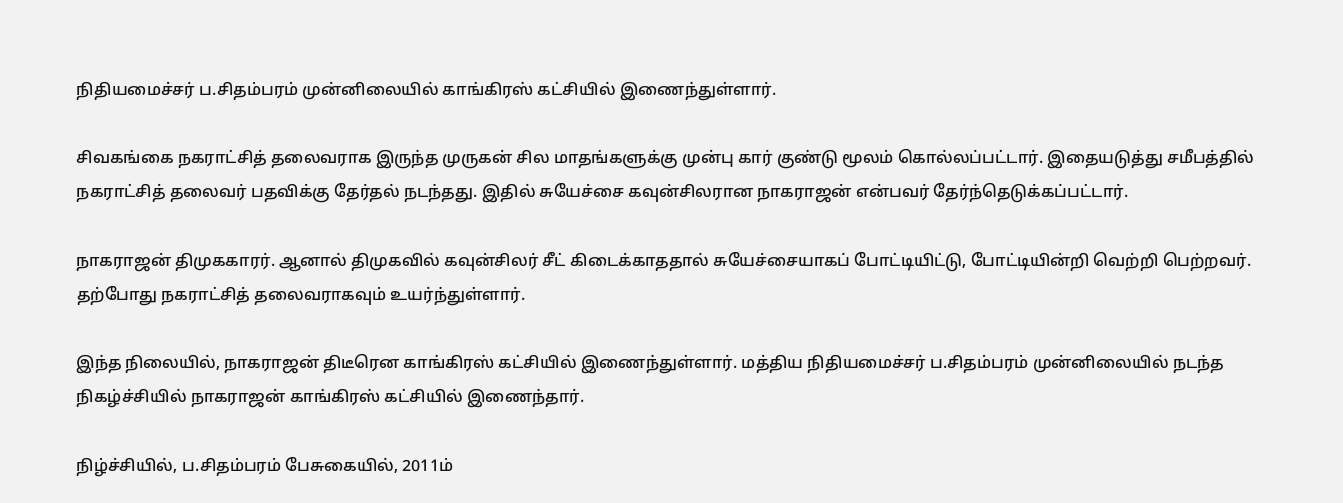நிதியமைச்சர் ப.சிதம்பரம் முன்னிலையில் காங்கிரஸ் கட்சியில் இணைந்துள்ளார்.

சிவகங்கை நகராட்சித் தலைவராக இருந்த முருகன் சில மாதங்களுக்கு முன்பு கார் குண்டு மூலம் கொல்லப்பட்டார். இதையடுத்து சமீபத்தில் நகராட்சித் தலைவர் பதவிக்கு தேர்தல் நடந்தது. இதில் சுயேச்சை கவுன்சிலரான நாகராஜன் என்பவர் தேர்ந்தெடுக்கப்பட்டார்.

நாகராஜன் திமுககாரர். ஆனால் திமுகவில் கவுன்சிலர் சீட் கிடைக்காததால் சுயேச்சையாகப் போட்டியிட்டு, போட்டியின்றி வெற்றி பெற்றவர். தற்போது நகராட்சித் தலைவராகவும் உயர்ந்துள்ளார்.

இந்த நிலையில், நாகராஜன் திடீரென காங்கிரஸ் கட்சியில் இணைந்துள்ளார். மத்திய நிதியமைச்சர் ப.சிதம்பரம் முன்னிலையில் நடந்த நிகழ்ச்சியில் நாகராஜன் காங்கிரஸ் கட்சியில் இணைந்தார்.

நிழ்ச்சியில், ப.சிதம்பரம் பேசுகையில், 2011ம்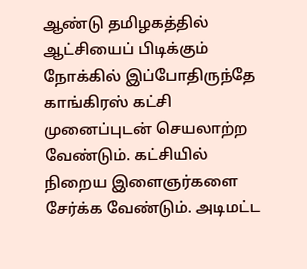ஆண்டு தமிழகத்தில் ஆட்சியைப் பிடிக்கும் நோக்கில் இப்போதிருந்தே காங்கிரஸ் கட்சி முனைப்புடன் செயலாற்ற வேண்டும். கட்சியில் நிறைய இளைஞர்களை சேர்க்க வேண்டும். அடிமட்ட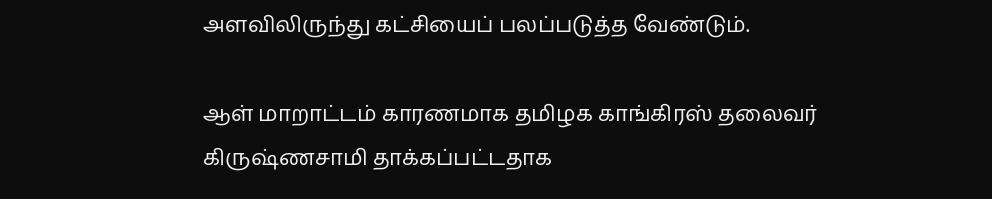அளவிலிருந்து கட்சியைப் பலப்படுத்த வேண்டும்.

ஆள் மாறாட்டம் காரணமாக தமிழக காங்கிரஸ் தலைவர் கிருஷ்ணசாமி தாக்கப்பட்டதாக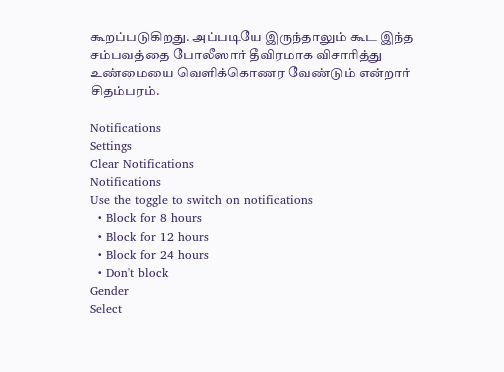கூறப்படுகிறது. அப்படியே இருந்தாலும் கூட இந்த சம்பவத்தை போலீஸார் தீவிரமாக விசாரித்து உண்மையை வெளிக்கொணர வேண்டும் என்றார் சிதம்பரம்.

Notifications
Settings
Clear Notifications
Notifications
Use the toggle to switch on notifications
  • Block for 8 hours
  • Block for 12 hours
  • Block for 24 hours
  • Don't block
Gender
Select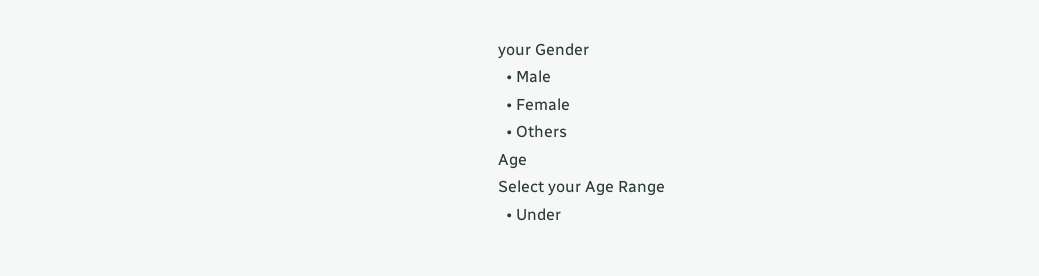your Gender
  • Male
  • Female
  • Others
Age
Select your Age Range
  • Under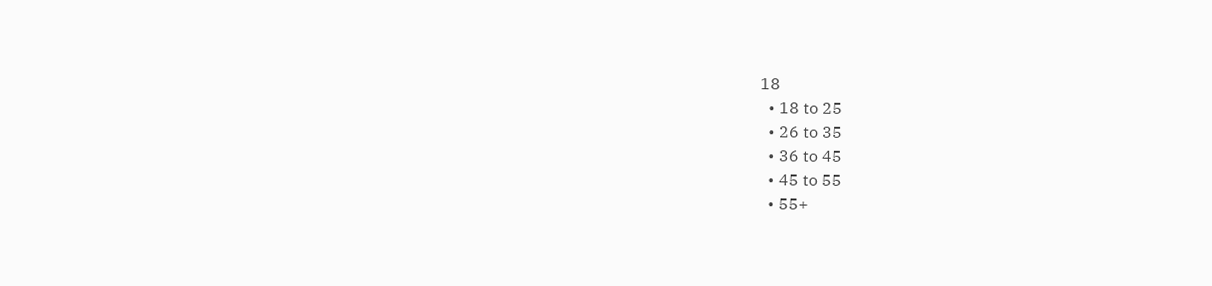18
  • 18 to 25
  • 26 to 35
  • 36 to 45
  • 45 to 55
  • 55+